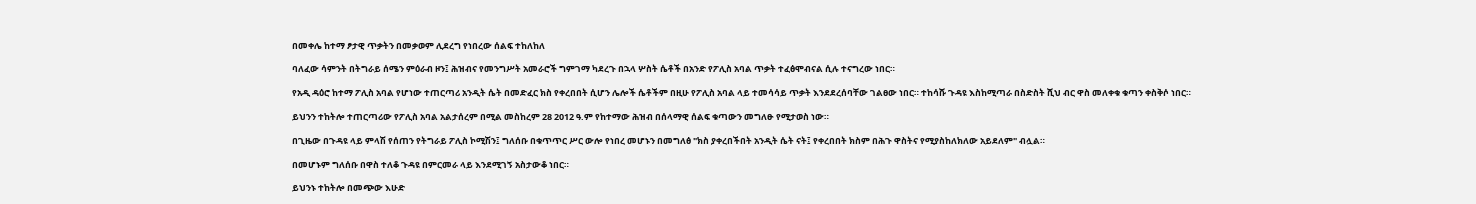በመቀሌ ከተማ ፆታዊ ጥቃትን በመቃወም ሊደረግ የነበረው ሰልፍ ተከለከለ

ባለፈው ሳምንት በትግራይ ሰሜን ምዕራብ ዞን፤ ሕዝብና የመንግሥት አመራሮች ግምገማ ካደረጉ በኋላ ሦስት ሴቶች በአንድ የፖሊስ አባል ጥቃት ተፈፅሞብናል ሲሉ ተናግረው ነበር።

የአዲ ዳዕሮ ከተማ ፖሊስ አባል የሆነው ተጠርጣሪ አንዲት ሴት በመድፈር ክስ የቀረበበት ሲሆን ሌሎች ሴቶችም በዚሁ የፖሊስ አባል ላይ ተመሳሳይ ጥቃት እንደደረሰባቸው ገልፀው ነበር። ተከሳሹ ጉዳዩ እስከሚጣራ በስድስት ሺህ ብር ዋስ መለቀቁ ቁጣን ቀስቅሶ ነበር።

ይህንን ተከትሎ ተጠርጣሪው የፖሊስ አባል አልታሰረም በሚል መስከረም 28 2012 ዓ.ም የከተማው ሕዝብ በሰላማዊ ሰልፍ ቁጣውን መግለፁ የሚታወስ ነው።

በጊዜው በጉዳዩ ላይ ምላሽ የሰጠን የትግራይ ፖሊስ ኮሚሽን፤ ግለሰቡ በቁጥጥር ሥር ውሎ የነበረ መሆኑን በመግለፅ "ክስ ያቀረበችበት አንዲት ሴት ናት፤ የቀረበበት ክስም በሕጉ ዋስትና የሚያስከለክለው አይደለም" ብሏል።

በመሆኑም ግለሰቡ በዋስ ተለቆ ጉዳዩ በምርመራ ላይ እንደሚገኝ አስታውቆ ነበር።

ይህንኑ ተከትሎ በመጭው እሁድ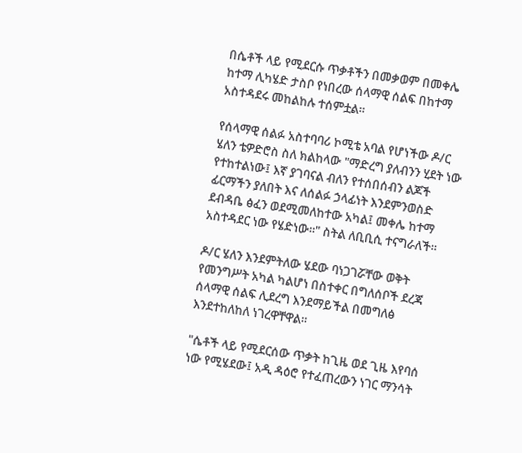በሴቶች ላይ የሚደርሱ ጥቃቶችን በመቃወም በመቀሌ ከተማ ሊካሄድ ታስቦ የነበረው ሰላማዊ ሰልፍ በከተማ አስተዳደሩ መከልከሉ ተሰምቷል።

የሰላማዊ ሰልፉ አስተባባሪ ኮሚቴ አባል የሆነችው ዶ/ር ሄለን ቴዎድሮስ ስለ ክልከላው "ማድረግ ያለብንን ሂደት ነው የተከተልነው፤ እኛ ያገባናል ብለን የተሰበሰብን ልጆች ፊርማችን ያለበት እና ለሰልፉ ኃላፊነት እንደምንወስድ ደብዳቤ ፅፈን ወደሚመለከተው አካል፤ መቀሌ ከተማ አስተዳደር ነው የሄድነው።" ስትል ለቢቢሲ ተናግራለች።

ዶ/ር ሄለን እንደምትለው ሄደው ባነጋገሯቸው ወቅት የመንግሥት አካል ካልሆነ በስተቀር በግለሰቦች ደረጃ ሰላማዊ ሰልፍ ሊደረግ እንደማይችል በመግለፅ እንደተከለከለ ነገረዋቸዋል።

"ሴቶች ላይ የሚደርሰው ጥቃት ከጊዜ ወደ ጊዜ እየባሰ ነው የሚሄደው፤ አዲ ዳዕሮ የተፈጠረውን ነገር ማንሳት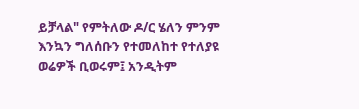ይቻላል" የምትለው ዶ/ር ሄለን ምንም እንኳን ግለሰቡን የተመለከተ የተለያዩ ወሬዎች ቢወሩም፤ አንዲትም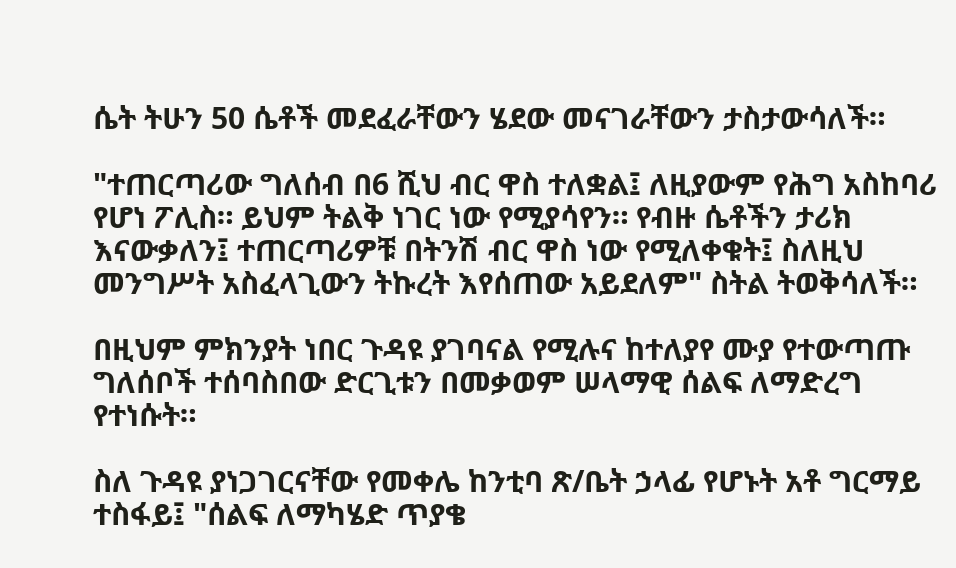ሴት ትሁን 50 ሴቶች መደፈራቸውን ሄደው መናገራቸውን ታስታውሳለች።

"ተጠርጣሪው ግለሰብ በ6 ሺህ ብር ዋስ ተለቋል፤ ለዚያውም የሕግ አስከባሪ የሆነ ፖሊስ። ይህም ትልቅ ነገር ነው የሚያሳየን። የብዙ ሴቶችን ታሪክ እናውቃለን፤ ተጠርጣሪዎቹ በትንሽ ብር ዋስ ነው የሚለቀቁት፤ ስለዚህ መንግሥት አስፈላጊውን ትኩረት እየሰጠው አይደለም" ስትል ትወቅሳለች።

በዚህም ምክንያት ነበር ጉዳዩ ያገባናል የሚሉና ከተለያየ ሙያ የተውጣጡ ግለሰቦች ተሰባስበው ድርጊቱን በመቃወም ሠላማዊ ሰልፍ ለማድረግ የተነሱት።

ስለ ጉዳዩ ያነጋገርናቸው የመቀሌ ከንቲባ ጽ/ቤት ኃላፊ የሆኑት አቶ ግርማይ ተስፋይ፤ "ሰልፍ ለማካሄድ ጥያቄ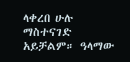ላቀረበ ሁሉ ማስተናገድ አይቻልም። ዓላማው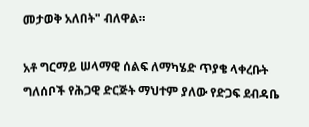መታወቅ አለበት" ብለዋል።

አቶ ግርማይ ሠላማዊ ሰልፍ ለማካሄድ ጥያቄ ላቀረቡት ግለሰቦች የሕጋዊ ድርጅት ማህተም ያለው የድጋፍ ደብዳቤ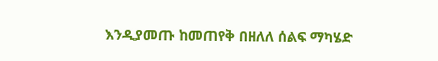እንዲያመጡ ከመጠየቅ በዘለለ ሰልፍ ማካሄድ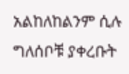አልከለከልንም ሲሉ ግለሰቦቹ ያቀረቡት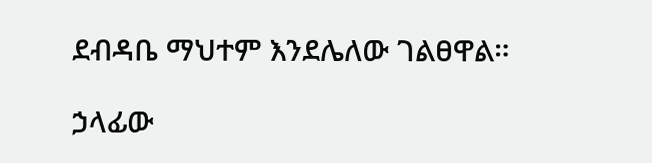ደብዳቤ ማህተም እንደሌለው ገልፀዋል።

ኃላፊው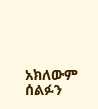አክለውም ሰልፉን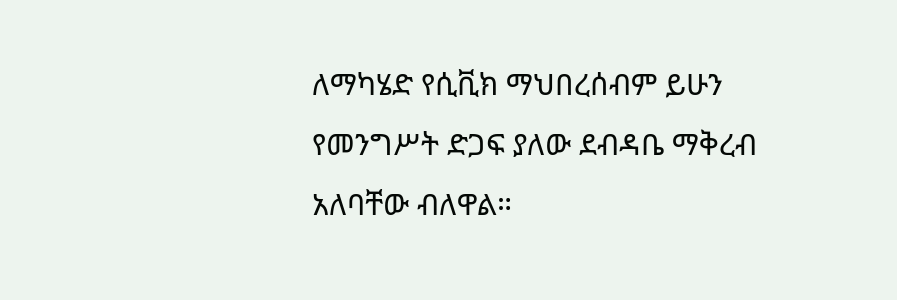ለማካሄድ የሲቪክ ማህበረሰብም ይሁን የመንግሥት ድጋፍ ያለው ደብዳቤ ማቅረብ አለባቸው ብለዋል።